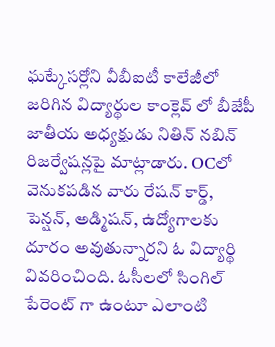ఘట్కేసర్లోని వీబీఐటీ కాలేజీలో జరిగిన విద్యార్థుల కాంక్లెవ్ లో బీజేపీ జాతీయ అధ్యక్షుడు నితిన్ నబిన్ రిజర్వేషన్లపై మాట్లాడారు. OCలో వెనుకపడిన వారు రేషన్ కార్డ్, పెన్షన్, అడ్మిషన్, ఉద్యోగాలకు దూరం అవుతున్నారని ఓ విద్యార్థి వివరించింది. ఓసీలలో సింగిల్ పేరెంట్ గా ఉంటూ ఎలాంటి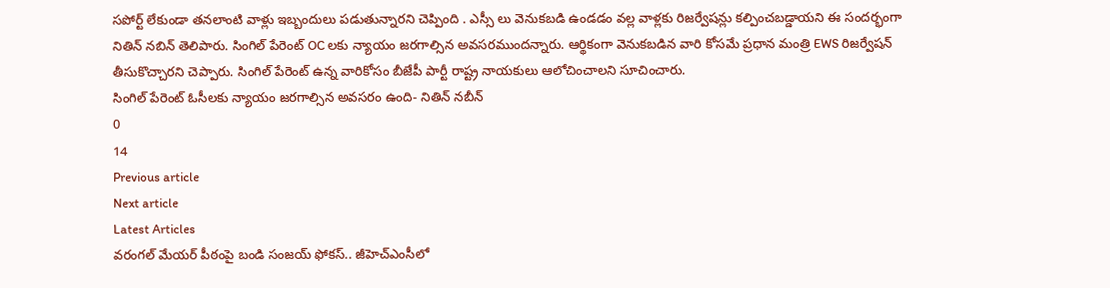సపోర్ట్ లేకుండా తనలాంటి వాళ్లు ఇబ్బందులు పడుతున్నారని చెప్పింది . ఎస్సీ లు వెనుకబడి ఉండడం వల్ల వాళ్లకు రిజర్వేషన్లు కల్పించబడ్డాయని ఈ సందర్భంగా నితిన్ నబిన్ తెలిపారు. సింగిల్ పేరెంట్ OC లకు న్యాయం జరగాల్సిన అవసరముందన్నారు. ఆర్థికంగా వెనుకబడిన వారి కోసమే ప్రధాన మంత్రి EWS రిజర్వేషన్ తీసుకొచ్చారని చెప్పారు. సింగిల్ పేరెంట్ ఉన్న వారికోసం బీజేపీ పార్టీ రాష్ట్ర నాయకులు ఆలోచించాలని సూచించారు.
సింగిల్ పేరెంట్ ఓసీలకు న్యాయం జరగాల్సిన అవసరం ఉంది- నితిన్ నబీన్
0
14
Previous article
Next article
Latest Articles
వరంగల్ మేయర్ పీఠంపై బండి సంజయ్ ఫోకస్.. జీహెచ్ఎంసీలో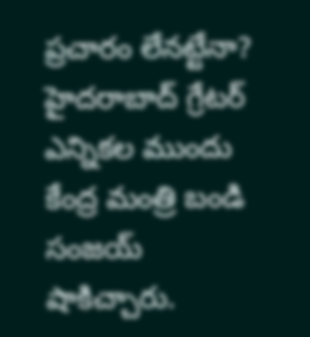ప్రచారం లేనట్టేనా?
హైదరాబాద్ గ్రేటర్ ఎన్నికల ముందు కేంద్ర మంత్రి బండి సంజయ్ షాకిచ్చారు.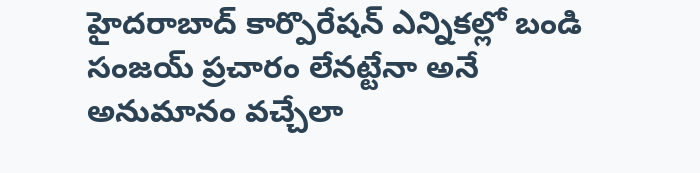హైదరాబాద్ కార్పొరేషన్ ఎన్నికల్లో బండి సంజయ్ ప్రచారం లేనట్టేనా అనే అనుమానం వచ్చేలా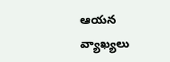ఆయన వ్యాఖ్యలు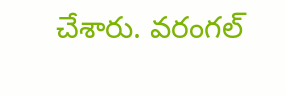చేశారు. వరంగల్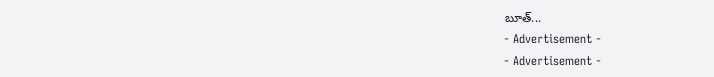బూత్...
- Advertisement -
- Advertisement -